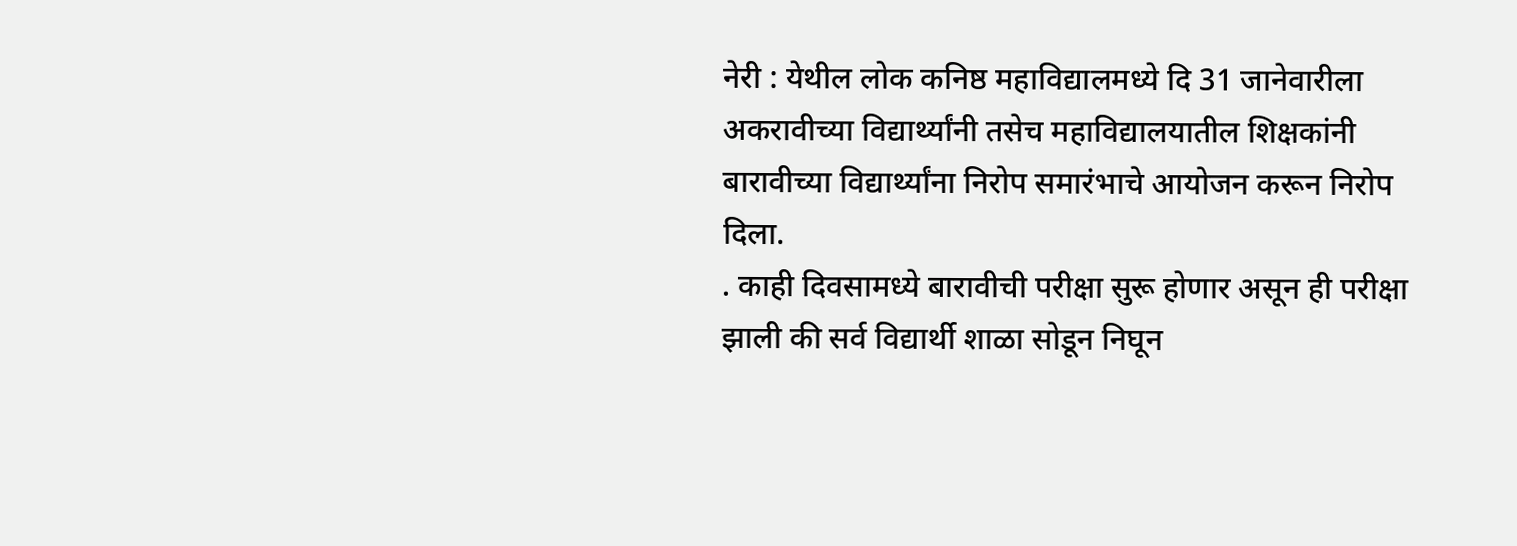नेरी : येथील लोक कनिष्ठ महाविद्यालमध्ये दि 31 जानेवारीला अकरावीच्या विद्यार्थ्यांनी तसेच महाविद्यालयातील शिक्षकांनी बारावीच्या विद्यार्थ्यांना निरोप समारंभाचे आयोजन करून निरोप दिला.
. काही दिवसामध्ये बारावीची परीक्षा सुरू होणार असून ही परीक्षा झाली की सर्व विद्यार्थी शाळा सोडून निघून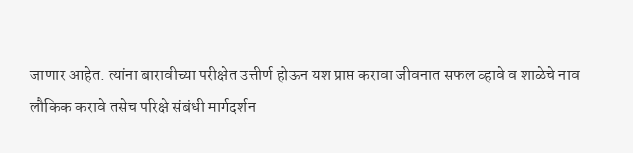जाणार आहेत. त्यांना बारावीच्या परीक्षेत उत्तीर्ण होऊन यश प्राप्त करावा जीवनात सफल व्हावे व शाळेचे नाव लौकिक करावे तसेच परिक्षे संबंधी मार्गदर्शन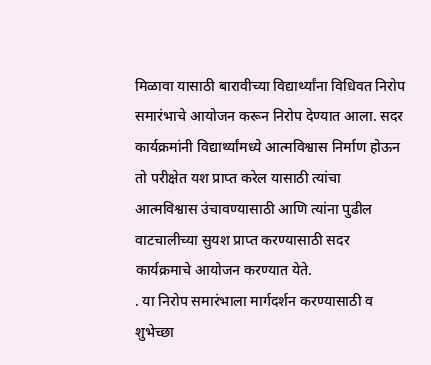मिळावा यासाठी बारावीच्या विद्यार्थ्यांना विधिवत निरोप समारंभाचे आयोजन करून निरोप देण्यात आला. सदर कार्यक्रमांनी विद्यार्थ्यांमध्ये आत्मविश्वास निर्माण होऊन तो परीक्षेत यश प्राप्त करेल यासाठी त्यांचा आत्मविश्वास उंचावण्यासाठी आणि त्यांना पुढील वाटचालीच्या सुयश प्राप्त करण्यासाठी सदर कार्यक्रमाचे आयोजन करण्यात येते.
. या निरोप समारंभाला मार्गदर्शन करण्यासाठी व शुभेच्छा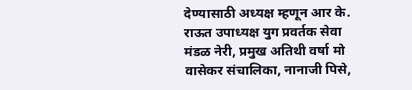देण्यासाठी अध्यक्ष म्हणून आर के. राऊत उपाध्यक्ष युग प्रवर्तक सेवा मंडळ नेरी, प्रमुख अतिथी वर्षा मो वासेकर संचालिका, नानाजी पिसे,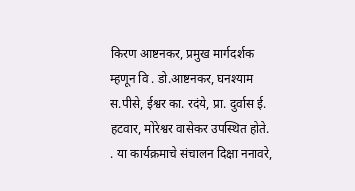किरण आष्टनकर, प्रमुख मार्गदर्शक म्हणून वि . डो.आष्टनकर, घनश्याम स.पीसे, ईश्वर का. रदंये, प्रा. दुर्वास ई. हटवार, मोरेश्वर वासेकर उपस्थित होते.
. या कार्यक्रमाचे संचालन दिक्षा ननावरे,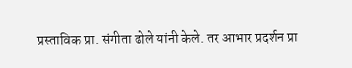प्रस्ताविक प्रा. संगीता ढोले यांनी केले. तर आभार प्रदर्शन प्रा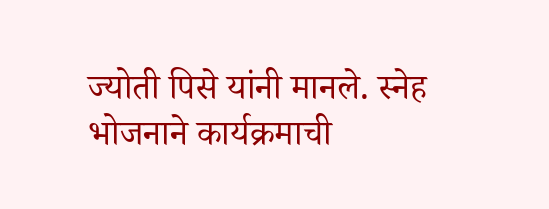ज्योती पिसे यांनी मानले. स्नेह भोजनाने कार्यक्रमाची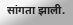सांगता झाली.